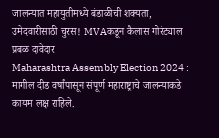जालन्यात महायुतीमध्ये बंडाळीची शक्यता, उमेदवारीसाठी चुरस! MVAकडून कैलास गोरंट्याल प्रबळ दावेदार
Maharashtra Assembly Election 2024 : मागील दीड वर्षांपासून संपूर्ण महाराष्ट्राचे जालन्याकडे कायम लक्ष राहिले.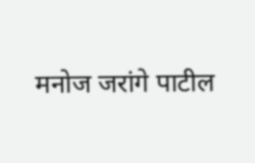मनोज जरांगे पाटील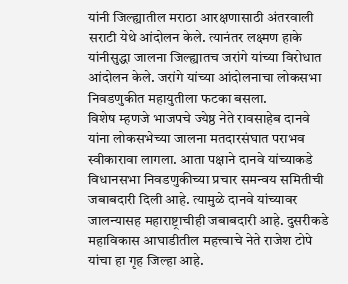यांनी जिल्ह्यातील मराठा आरक्षणासाठी अंतरवाली सराटी येथे आंदोलन केले. त्यानंतर लक्ष्मण हाके यांनीसुद्धा जालना जिल्ह्यातच जरांगे यांच्या विरोधात आंदोलन केले. जरांगे यांच्या आंदोलनाचा लोकसभा निवडणुकीत महायुतीला फटका बसला.
विशेष म्हणजे भाजपचे ज्येष्ठ नेते रावसाहेब दानवे यांना लोकसभेच्या जालना मतदारसंघात पराभव स्वीकारावा लागला. आता पक्षाने दानवे यांच्याकडे विधानसभा निवडणुकीच्या प्रचार समन्वय समितीची जबाबदारी दिली आहे. त्यामुळे दानवे यांच्यावर जालन्यासह महाराष्ट्राचीही जबाबदारी आहे. दुसरीकडे महाविकास आघाडीतील महत्त्वाचे नेते राजेश टोपे यांचा हा गृह जिल्हा आहे.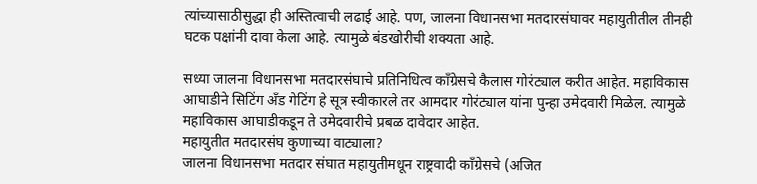त्यांच्यासाठीसुद्धा ही अस्तित्वाची लढाई आहे. पण, जालना विधानसभा मतदारसंघावर महायुतीतील तीनही घटक पक्षांनी दावा केला आहे. त्यामुळे बंडखोरीची शक्यता आहे.

सध्या जालना विधानसभा मतदारसंघाचे प्रतिनिधित्व कॉंग्रेसचे कैलास गोरंट्याल करीत आहेत. महाविकास आघाडीने सिटिंग ॲंड गेटिंग हे सूत्र स्वीकारले तर आमदार गोरंट्याल यांना पुन्हा उमेदवारी मिळेल. त्यामुळे महाविकास आघाडीकडून ते उमेदवारीचे प्रबळ दावेदार आहेत.
महायुतीत मतदारसंघ कुणाच्या वाट्याला?
जालना विधानसभा मतदार संघात महायुतीमधून राष्ट्रवादी काँग्रेसचे (अजित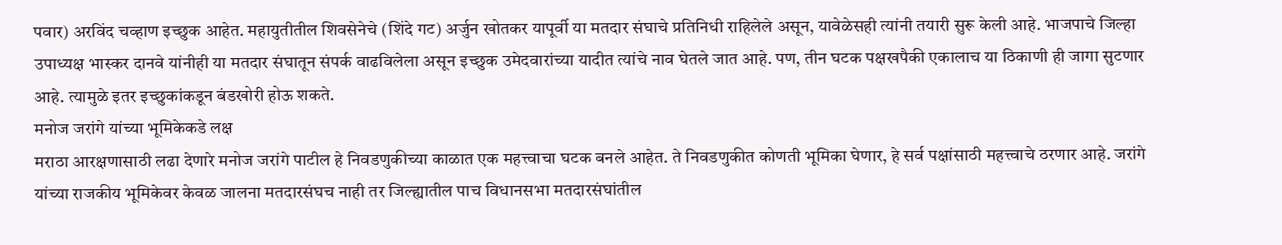पवार) अरविंद चव्हाण इच्छुक आहेत. महायुतीतील शिवसेनेचे (शिंदे गट) अर्जुन खोतकर यापूर्वी या मतदार संघाचे प्रतिनिधी राहिलेले असून, यावेळेसही त्यांनी तयारी सुरू केली आहे. भाजपाचे जिल्हा उपाध्यक्ष भास्कर दानवे यांनीही या मतदार संघातून संपर्क वाढविलेला असून इच्छुक उमेदवारांच्या यादीत त्यांचे नाव घेतले जात आहे. पण, तीन घटक पक्षखपैकी एकालाच या ठिकाणी ही जागा सुटणार आहे. त्यामुळे इतर इच्छुकांकडून बंडखोरी होऊ शकते.
मनोज जरांगे यांच्या भूमिकेकडे लक्ष
मराठा आरक्षणासाठी लढा देणारे मनोज जरांगे पाटील हे निवडणुकीच्या काळात एक महत्त्वाचा घटक बनले आहेत. ते निवडणुकीत कोणती भूमिका घेणार, हे सर्व पक्षांसाठी महत्त्वाचे ठरणार आहे. जरांगे यांच्या राजकीय भूमिकेवर केवळ जालना मतदारसंघच नाही तर जिल्ह्यातील पाच विधानसभा मतदारसंघांतील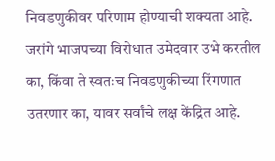निवडणुकीवर परिणाम होण्याची शक्यता आहे. जरांगे भाजपच्या विरोधात उमेदवार उभे करतील का, किंवा ते स्वतःच निवडणुकीच्या रिंगणात उतरणार का, यावर सर्वांचे लक्ष केंद्रित आहे.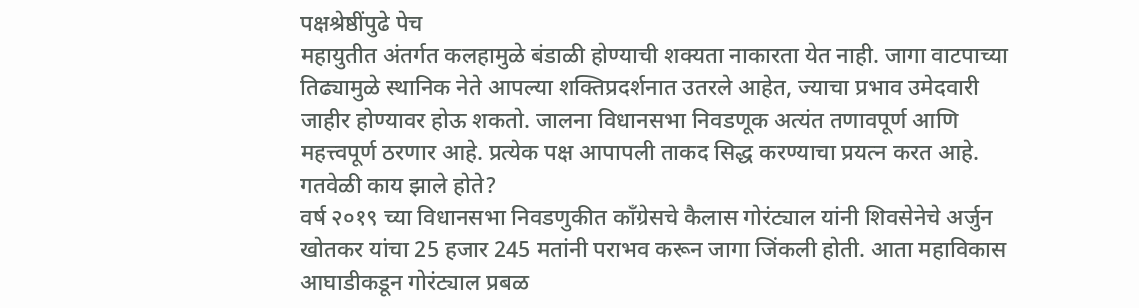पक्षश्रेष्ठींपुढे पेच
महायुतीत अंतर्गत कलहामुळे बंडाळी होण्याची शक्यता नाकारता येत नाही. जागा वाटपाच्या तिढ्यामुळे स्थानिक नेते आपल्या शक्तिप्रदर्शनात उतरले आहेत, ज्याचा प्रभाव उमेदवारी जाहीर होण्यावर होऊ शकतो. जालना विधानसभा निवडणूक अत्यंत तणावपूर्ण आणि महत्त्वपूर्ण ठरणार आहे. प्रत्येक पक्ष आपापली ताकद सिद्ध करण्याचा प्रयत्न करत आहे.
गतवेळी काय झाले होते?
वर्ष २०१९ च्या विधानसभा निवडणुकीत काँग्रेसचे कैलास गोरंट्याल यांनी शिवसेनेचे अर्जुन खोतकर यांचा 25 हजार 245 मतांनी पराभव करून जागा जिंकली होती. आता महाविकास आघाडीकडून गोरंट्याल प्रबळ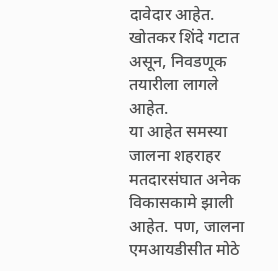दावेदार आहेत. खोतकर शिंदे गटात असून, निवडणूक तयारीला लागले आहेत.
या आहेत समस्या
जालना शहराहर मतदारसंघात अनेक विकासकामे झाली आहेत. पण, जालना एमआयडीसीत मोठे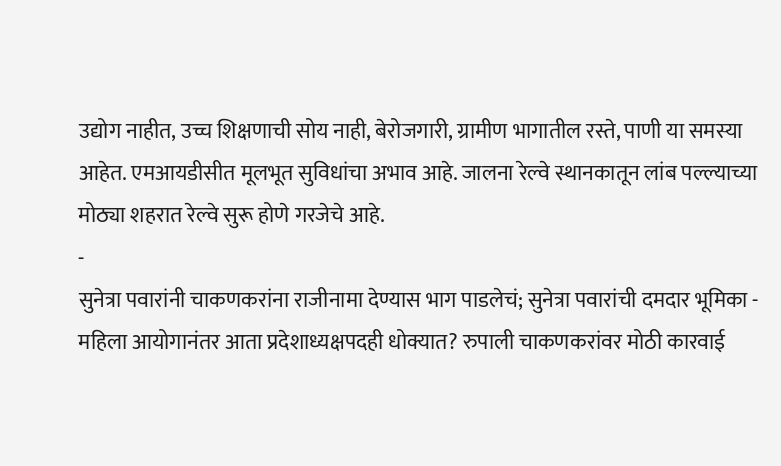उद्योग नाहीत, उच्च शिक्षणाची सोय नाही, बेरोजगारी, ग्रामीण भागातील रस्ते, पाणी या समस्या आहेत. एमआयडीसीत मूलभूत सुविधांचा अभाव आहे. जालना रेल्वे स्थानकातून लांब पल्ल्याच्या मोठ्या शहरात रेल्वे सुरू होणे गरजेचे आहे.
-
सुनेत्रा पवारांनी चाकणकरांना राजीनामा देण्यास भाग पाडलेचं; सुनेत्रा पवारांची दमदार भूमिका -
महिला आयोगानंतर आता प्रदेशाध्यक्षपदही धोक्यात? रुपाली चाकणकरांवर मोठी कारवाई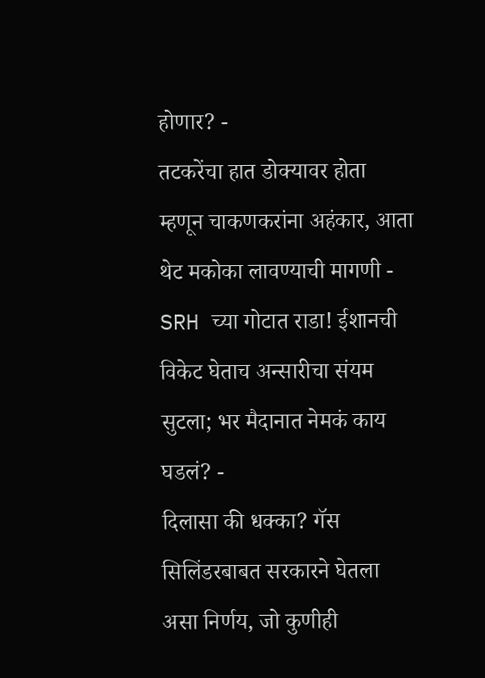होणार? -
तटकरेंचा हात डोक्यावर होता म्हणून चाकणकरांना अहंकार, आता थेट मकोका लावण्याची मागणी -
SRH च्या गोटात राडा! ईशानची विकेट घेताच अन्सारीचा संयम सुटला; भर मैदानात नेमकं काय घडलं? -
दिलासा की धक्का? गॅस सिलिंडरबाबत सरकारने घेतला असा निर्णय, जो कुणीही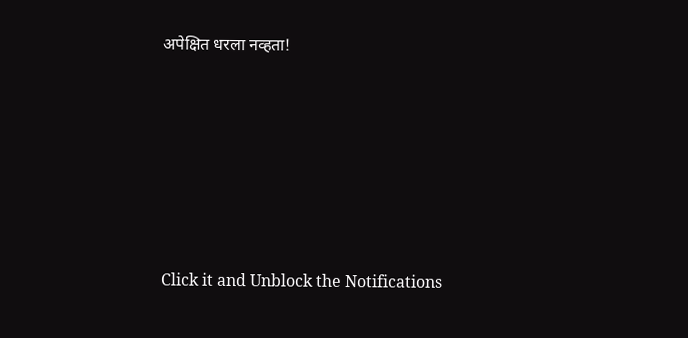अपेक्षित धरला नव्हता!







Click it and Unblock the Notifications